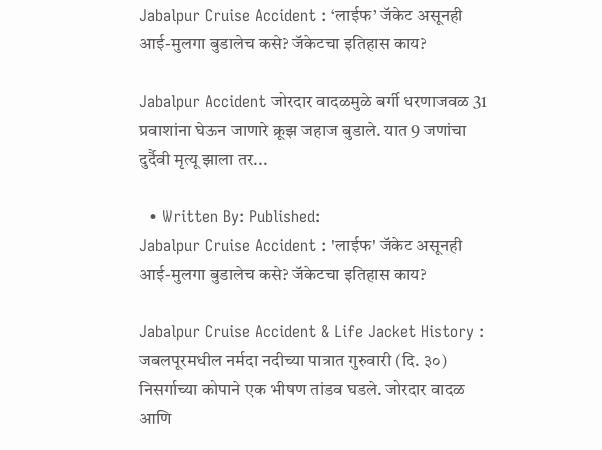Jabalpur Cruise Accident : ‘लाईफ’ जॅकेट असूनही आई-मुलगा बुडालेच कसे? जॅकेटचा इतिहास काय?

Jabalpur Accident जोरदार वादळमुळे बर्गी धरणाजवळ 31 प्रवाशांना घेऊन जाणारे क्रूझ जहाज बुडाले. यात 9 जणांचा दुर्दैवी मृत्यू झाला तर...

  • Written By: Published:
Jabalpur Cruise Accident : 'लाईफ' जॅकेट असूनही आई-मुलगा बुडालेच कसे? जॅकेटचा इतिहास काय?

Jabalpur Cruise Accident & Life Jacket History : जबलपूरमधील नर्मदा नदीच्या पात्रात गुरुवारी (दि. ३०) निसर्गाच्या कोपाने एक भीषण तांडव घडले. जोरदार वादळ आणि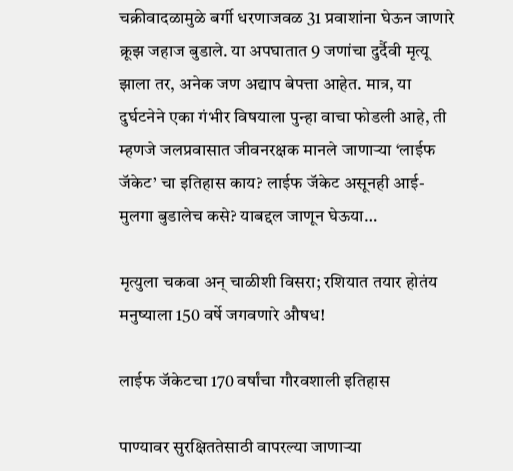चक्रीवादळामुळे बर्गी धरणाजवळ 31 प्रवाशांना घेऊन जाणारे क्रूझ जहाज बुडाले. या अपघातात 9 जणांचा दुर्दैवी मृत्यू झाला तर, अनेक जण अद्याप बेपत्ता आहेत. मात्र, या दुर्घटनेने एका गंभीर विषयाला पुन्हा वाचा फोडली आहे, ती म्हणजे जलप्रवासात जीवनरक्षक मानले जाणाऱ्या ‘लाईफ जॅकेट’ चा इतिहास काय? लाईफ जॅकेट असूनही आई-मुलगा बुडालेच कसे? याबद्दल जाणून घेऊया…

मृत्युला चकवा अन् चाळीशी विसरा; रशियात तयार होतंय मनुष्याला 150 वर्षे जगवणारे औषध!

लाईफ जॅकेटचा 170 वर्षांचा गौरवशाली इतिहास

पाण्यावर सुरक्षिततेसाठी वापरल्या जाणाऱ्या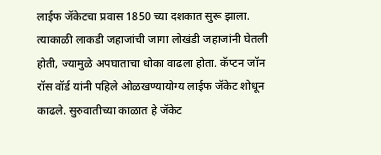लाईफ जॅकेटचा प्रवास 1850 च्या दशकात सुरू झाला. त्याकाळी लाकडी जहाजांची जागा लोखंडी जहाजांनी घेतली होती, ज्यामुळे अपघाताचा धोका वाढला होता. कॅप्टन जॉन रॉस वॉर्ड यांनी पहिले ओळखण्यायोग्य लाईफ जॅकेट शोधून काढले. सुरुवातीच्या काळात हे जॅकेट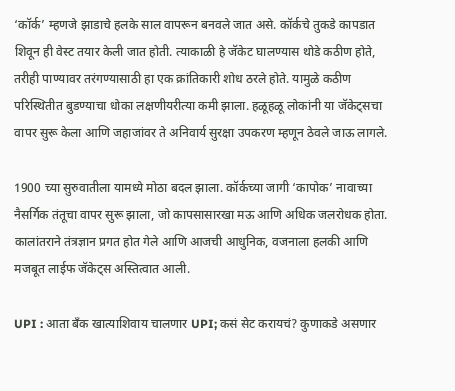‘कॉर्क’ म्हणजे झाडाचे हलके साल वापरून बनवले जात असे. कॉर्कचे तुकडे कापडात शिवून ही वेस्ट तयार केली जात होती. त्याकाळी हे जॅकेट घालण्यास थोडे कठीण होते, तरीही पाण्यावर तरंगण्यासाठी हा एक क्रांतिकारी शोध ठरले होते. यामुळे कठीण परिस्थितीत बुडण्याचा धोका लक्षणीयरीत्या कमी झाला. हळूहळू लोकांनी या जॅकेट्सचा वापर सुरू केला आणि जहाजांवर ते अनिवार्य सुरक्षा उपकरण म्हणून ठेवले जाऊ लागले.

1900 च्या सुरुवातीला यामध्ये मोठा बदल झाला. कॉर्कच्या जागी ‘कापोक’ नावाच्या नैसर्गिक तंतूचा वापर सुरू झाला, जो कापसासारखा मऊ आणि अधिक जलरोधक होता. कालांतराने तंत्रज्ञान प्रगत होत गेले आणि आजची आधुनिक, वजनाला हलकी आणि मजबूत लाईफ जॅकेट्स अस्तित्वात आली.

UPI : आता बँक खात्याशिवाय चालणार UPI; कसं सेट करायचं? कुणाकडे असणार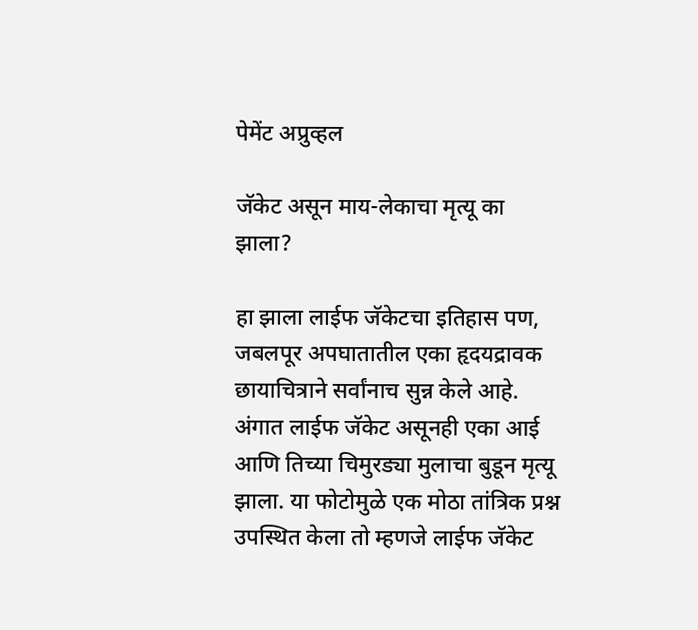पेमेंट अप्रुव्हल

जॅकेट असून माय-लेकाचा मृत्यू का झाला?

हा झाला लाईफ जॅकेटचा इतिहास पण, जबलपूर अपघातातील एका हृदयद्रावक छायाचित्राने सर्वांनाच सुन्न केले आहे. अंगात लाईफ जॅकेट असूनही एका आई आणि तिच्या चिमुरड्या मुलाचा बुडून मृत्यू झाला. या फोटोमुळे एक मोठा तांत्रिक प्रश्न उपस्थित केला तो म्हणजे लाईफ जॅकेट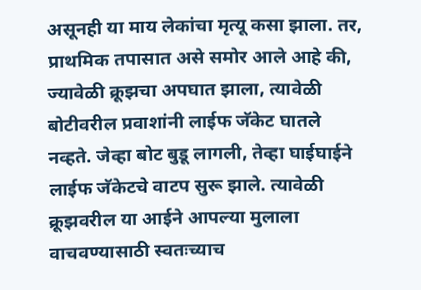असूनही या माय लेकांचा मृत्यू कसा झाला. तर, प्राथमिक तपासात असे समोर आले आहे की, ज्यावेळी क्रूझचा अपघात झाला, त्यावेळी बोटीवरील प्रवाशांनी लाईफ जॅकेट घातले नव्हते. जेव्हा बोट बुडू लागली, तेव्हा घाईघाईने लाईफ जॅकेटचे वाटप सुरू झाले. त्यावेळी क्रूझवरील या आईने आपल्या मुलाला वाचवण्यासाठी स्वतःच्याच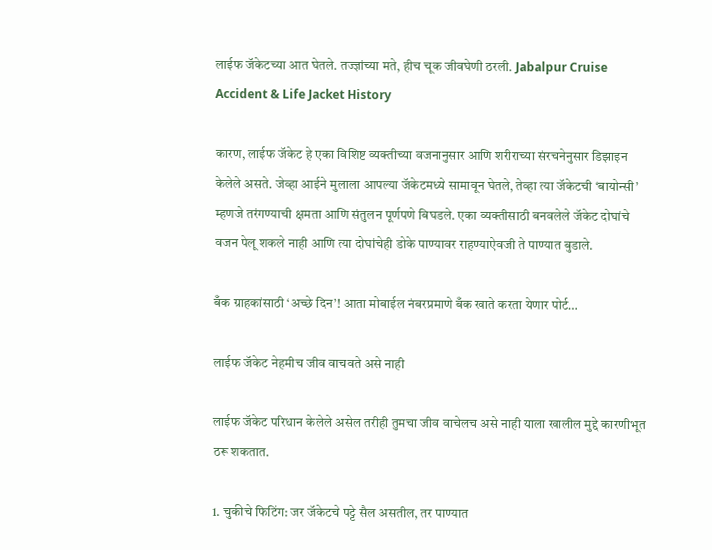लाईफ जॅकेटच्या आत घेतले. तज्ज्ञांच्या मते, हीच चूक जीवघेणी ठरली. Jabalpur Cruise Accident & Life Jacket History

कारण, लाईफ जॅकेट हे एका विशिष्ट व्यक्तीच्या वजनानुसार आणि शरीराच्या संरचनेनुसार डिझाइन केलेले असते. जेव्हा आईने मुलाला आपल्या जॅकेटमध्ये सामावून घेतले, तेव्हा त्या जॅकेटची ‘बायोन्सी’ म्हणजे तरंगण्याची क्षमता आणि संतुलन पूर्णपणे बिघडले. एका व्यक्तीसाठी बनवलेले जॅकेट दोघांचे वजन पेलू शकले नाही आणि त्या दोघांचेही डोके पाण्यावर राहण्याऐवजी ते पाण्यात बुडाले.

बँक ग्राहकांसाठी ‘अच्छे दिन’! आता मोबाईल नंबरप्रमाणे बँक खाते करता येणार पोर्ट…

लाईफ जॅकेट नेहमीच जीव वाचवते असे नाही

लाईफ जॅकेट परिधान केलेले असेल तरीही तुमचा जीव वाचेलच असे नाही याला खालील मुद्दे कारणीभूत ठरू शकतात.

1. चुकीचे फिटिंग: जर जॅकेटचे पट्टे सैल असतील, तर पाण्यात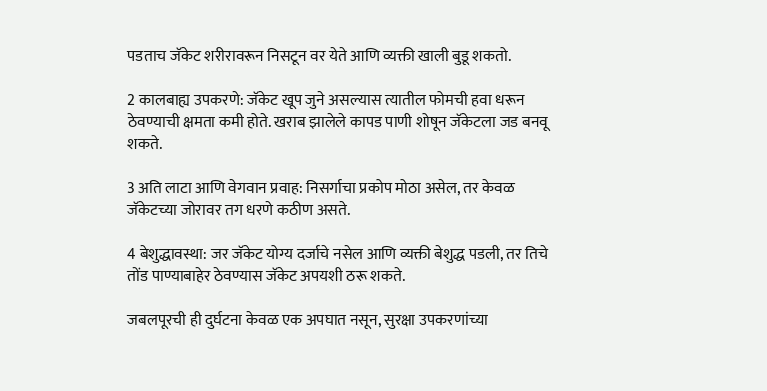पडताच जॅकेट शरीरावरून निसटून वर येते आणि व्यक्ती खाली बुडू शकतो.

2 कालबाह्य उपकरणे: जॅकेट खूप जुने असल्यास त्यातील फोमची हवा धरून ठेवण्याची क्षमता कमी होते. खराब झालेले कापड पाणी शोषून जॅकेटला जड बनवू शकते.

3 अति लाटा आणि वेगवान प्रवाह: निसर्गाचा प्रकोप मोठा असेल, तर केवळ जॅकेटच्या जोरावर तग धरणे कठीण असते.

4 बेशुद्धावस्था: जर जॅकेट योग्य दर्जाचे नसेल आणि व्यक्ती बेशुद्ध पडली, तर तिचे तोंड पाण्याबाहेर ठेवण्यास जॅकेट अपयशी ठरू शकते.

जबलपूरची ही दुर्घटना केवळ एक अपघात नसून, सुरक्षा उपकरणांच्या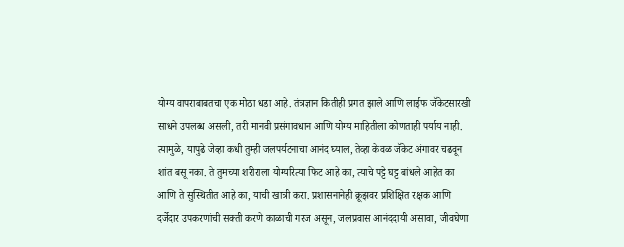योग्य वापराबाबतचा एक मोठा धडा आहे. तंत्रज्ञान कितीही प्रगत झाले आणि लाईफ जॅकेटसारखी साधने उपलब्ध असली, तरी मानवी प्रसंगावधान आणि योग्य माहितीला कोणताही पर्याय नाही. त्यामुळे, यापुढे जेव्हा कधी तुम्ही जलपर्यटनाचा आनंद घ्याल, तेव्हा केवळ जॅकेट अंगावर चढवून शांत बसू नका. ते तुमच्या शरीराला योग्यरित्या फिट आहे का, त्याचे पट्टे घट्ट बांधले आहेत का आणि ते सुस्थितीत आहे का, याची खात्री करा. प्रशासनानेही क्रूझवर प्रशिक्षित रक्षक आणि दर्जेदार उपकरणांची सक्ती करणे काळाची गरज असून, जलप्रवास आनंददायी असावा, जीवघेणा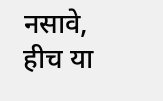नसावे, हीच या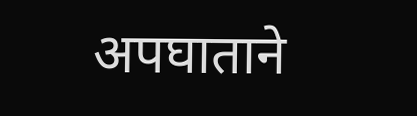अपघाताने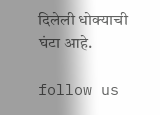दिलेली धोक्याची घंटा आहे.

follow us